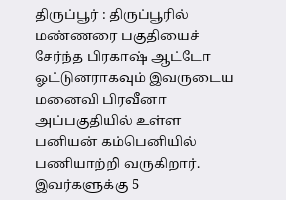திருப்பூர் : திருப்பூரில் மண்ணரை பகுதியைச் சேர்ந்த பிரகாஷ் ஆட்டோ ஓட்டுனராகவும் இவருடைய மனைவி பிரவீனா அப்பகுதியில் உள்ள பனியன் கம்பெனியில் பணியாற்றி வருகிறார். இவர்களுக்கு 5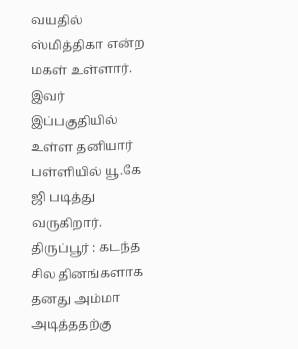வயதில் ஸ்மித்திகா என்ற மகள் உள்ளார். இவர் இப்பகுதியில் உள்ள தனியார் பள்ளியில் யூ.கே ஜி படித்து வருகிறார்.
திருப்பூர் : கடந்த சில தினங்களாக தனது அம்மா அடித்ததற்கு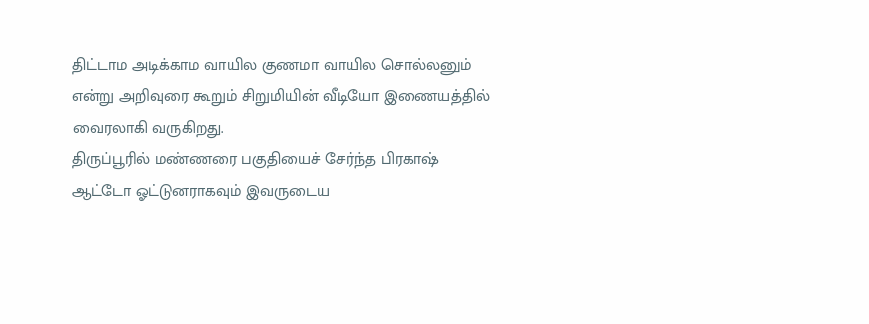திட்டாம அடிக்காம வாயில குணமா வாயில சொல்லனும் என்று அறிவுரை கூறும் சிறுமியின் வீடியோ இணையத்தில் வைரலாகி வருகிறது.
திருப்பூரில் மண்ணரை பகுதியைச் சேர்ந்த பிரகாஷ் ஆட்டோ ஓட்டுனராகவும் இவருடைய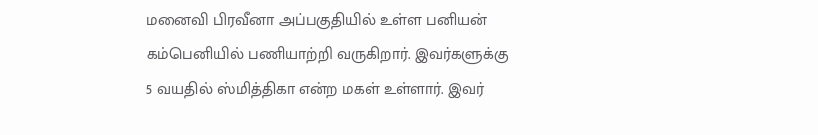மனைவி பிரவீனா அப்பகுதியில் உள்ள பனியன் கம்பெனியில் பணியாற்றி வருகிறார். இவர்களுக்கு 5 வயதில் ஸ்மித்திகா என்ற மகள் உள்ளார். இவர்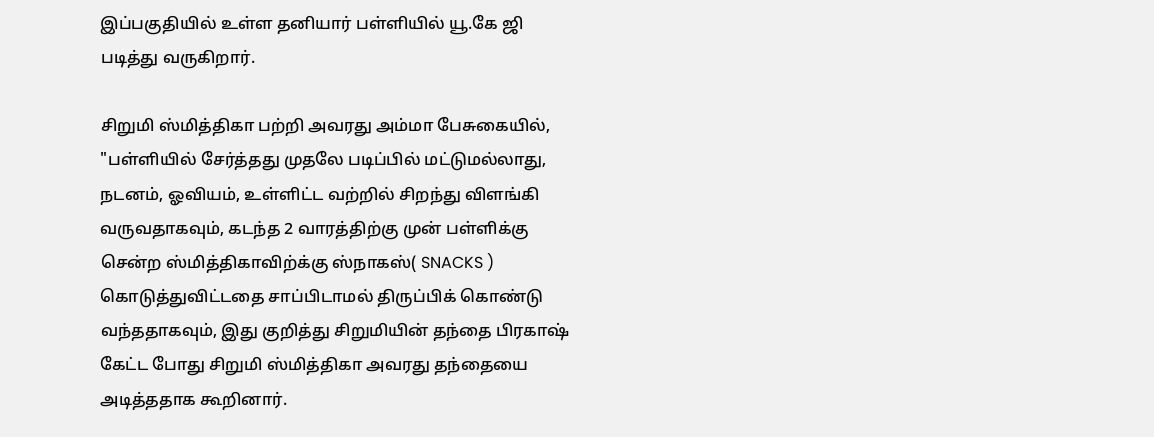இப்பகுதியில் உள்ள தனியார் பள்ளியில் யூ.கே ஜி படித்து வருகிறார்.

சிறுமி ஸ்மித்திகா பற்றி அவரது அம்மா பேசுகையில், "பள்ளியில் சேர்த்தது முதலே படிப்பில் மட்டுமல்லாது, நடனம், ஓவியம், உள்ளிட்ட வற்றில் சிறந்து விளங்கி வருவதாகவும், கடந்த 2 வாரத்திற்கு முன் பள்ளிக்கு சென்ற ஸ்மித்திகாவிற்க்கு ஸ்நாகஸ்( SNACKS ) கொடுத்துவிட்டதை சாப்பிடாமல் திருப்பிக் கொண்டு வந்ததாகவும், இது குறித்து சிறுமியின் தந்தை பிரகாஷ் கேட்ட போது சிறுமி ஸ்மித்திகா அவரது தந்தையை அடித்ததாக கூறினார்.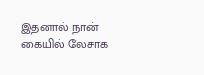இதனால் நான் கையில் லேசாக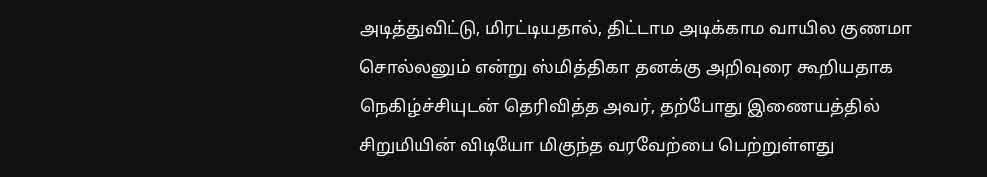அடித்துவிட்டு, மிரட்டியதால், திட்டாம அடிக்காம வாயில குணமா சொல்லனும் என்று ஸ்மித்திகா தனக்கு அறிவுரை கூறியதாக நெகிழ்ச்சியுடன் தெரிவித்த அவர், தற்போது இணையத்தில் சிறுமியின் விடியோ மிகுந்த வரவேற்பை பெற்றுள்ளது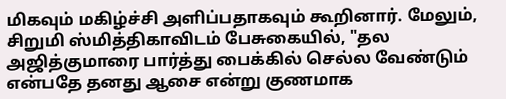மிகவும் மகிழ்ச்சி அளிப்பதாகவும் கூறினார். மேலும், சிறுமி ஸ்மித்திகாவிடம் பேசுகையில், "தல அஜித்குமாரை பார்த்து பைக்கில் செல்ல வேண்டும் என்பதே தனது ஆசை என்று குணமாக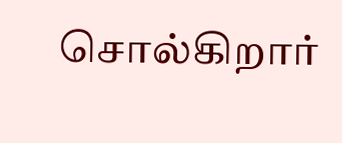சொல்கிறார்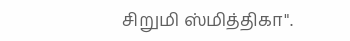சிறுமி ஸ்மித்திகா".